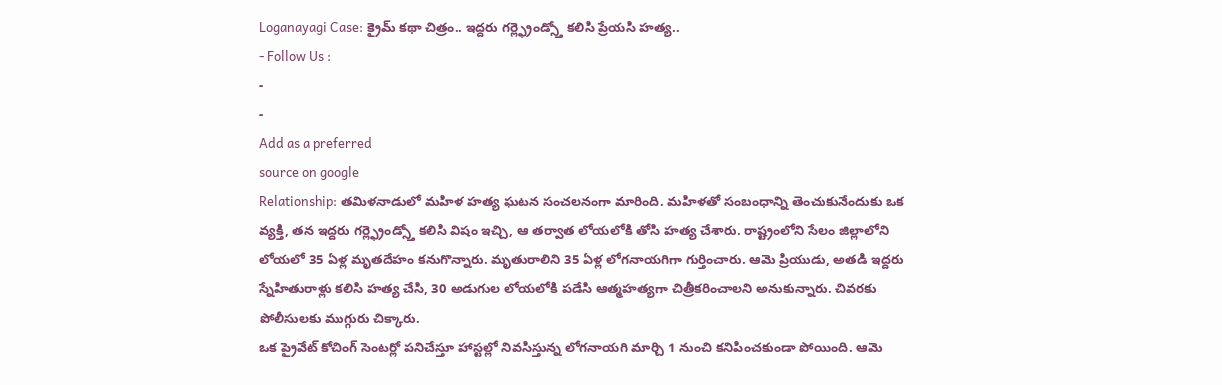Loganayagi Case: క్రైమ్ కథా చిత్రం.. ఇద్దరు గర్ల్ఫ్రెండ్స్తో కలిసి ప్రేయసి హత్య..
- Follow Us :
-
-
Add as a preferred
source on google
Relationship: తమిళనాడులో మహిళ హత్య ఘటన సంచలనంగా మారింది. మహిళతో సంబంధాన్ని తెంచుకునేందుకు ఒక వ్యక్తి, తన ఇద్దరు గర్ల్ఫ్రెండ్స్తో కలిసి విషం ఇచ్చి, ఆ తర్వాత లోయలోకి తోసి హత్య చేశారు. రాష్ట్రంలోని సేలం జిల్లాలోని లోయలో 35 ఏళ్ల మృతదేహం కనుగొన్నారు. మృతురాలిని 35 ఏళ్ల లోగనాయగిగా గుర్తించారు. ఆమె ప్రియుడు, అతడి ఇద్దరు స్నేహితురాళ్లు కలిసి హత్య చేసి, 30 అడుగుల లోయలోకి పడేసి ఆత్మహత్యగా చిత్రీకరించాలని అనుకున్నారు. చివరకు పోలీసులకు ముగ్గురు చిక్కారు.
ఒక ప్రైవేట్ కోచింగ్ సెంటర్లో పనిచేస్తూ హాస్టల్లో నివసిస్తున్న లోగనాయగి మార్చి 1 నుంచి కనిపించకుండా పోయింది. ఆమె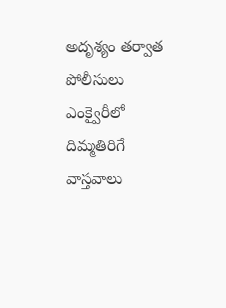అదృశ్యం తర్వాత పోలీసులు ఎంక్వైరీలో దిమ్మతిరిగే వాస్తవాలు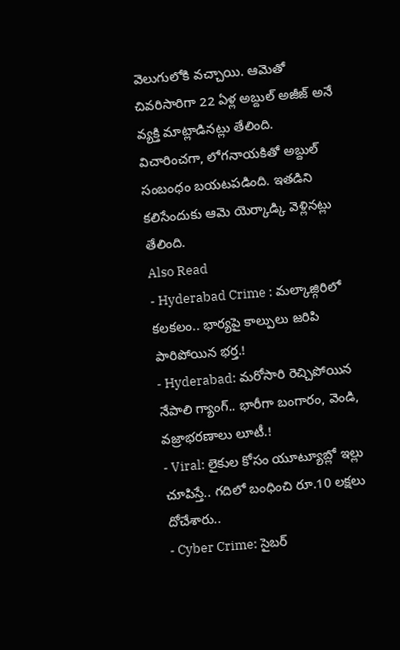వెలుగులోకి వచ్చాయి. ఆమెతో చివరిసారిగా 22 ఏళ్ల అబ్దుల్ అజీజ్ అనే వ్యక్తి మాట్లాడినట్లు తేలింది. విచారించగా, లోగనాయకితో అబ్దుల్ సంబంధం బయటపడింది. ఇతడిని కలిసేందుకు ఆమె యెర్కాడ్కి వెళ్లినట్లు తేలింది.
Also Read
- Hyderabad Crime : మల్కాజ్గిరిలో కలకలం.. భార్యపై కాల్పులు జరిపి పారిపోయిన భర్త.!
- Hyderabad: మరోసారి రెచ్చిపోయిన నేపాలి గ్యాంగ్.. భారీగా బంగారం, వెండి, వజ్రాభరణాలు లూటీ.!
- Viral: లైకుల కోసం యూట్యూబ్లో ఇల్లు చూపిస్తే.. గదిలో బంధించి రూ.10 లక్షలు దోచేశారు..
- Cyber Crime: సైబర్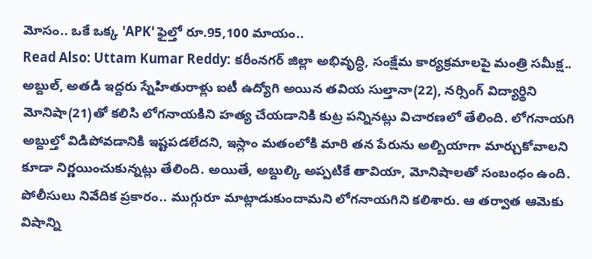మోసం.. ఒకే ఒక్క 'APK' ఫైల్తో రూ.95,100 మాయం..
Read Also: Uttam Kumar Reddy: కరీంనగర్ జిల్లా అభివృద్ధి, సంక్షేమ కార్యక్రమాలపై మంత్రి సమీక్ష..
అబ్దుల్, అతడి ఇద్దరు స్నేహితురాళ్లు ఐటీ ఉద్యోగి అయిన తవియ సుల్తానా(22), నర్సింగ్ విద్యార్థిని మోనిషా(21)తో కలిసి లోగనాయకిని హత్య చేయడానికి కుట్ర పన్నినట్లు విచారణలో తేలింది. లోగనాయగి అబ్దుల్తో విడిపోవడానికి ఇష్టపడలేదని, ఇస్లాం మతంలోకి మారి తన పేరును అల్బియాగా మార్చుకోవాలని కూడా నిర్ణయించుకున్నట్లు తేలింది. అయితే, అబ్దుల్కి అప్పటికే తావియా, మోనిషాలతో సంబంధం ఉంది.
పోలీసులు నివేదిక ప్రకారం.. ముగ్గురూ మాట్లాడుకుందామని లోగనాయగిని కలిశారు. ఆ తర్వాత ఆమెకు విషాన్ని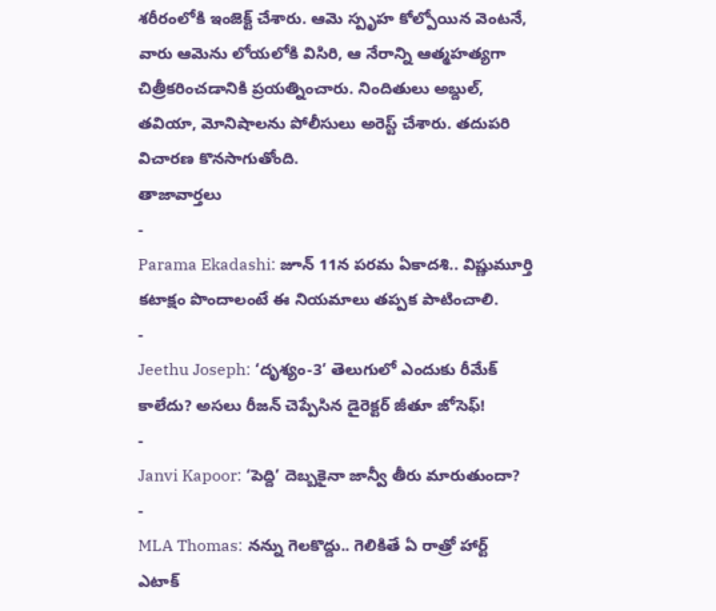శరీరంలోకి ఇంజెక్ట్ చేశారు. ఆమె స్పృహ కోల్పోయిన వెంటనే, వారు ఆమెను లోయలోకి విసిరి, ఆ నేరాన్ని ఆత్మహత్యగా చిత్రీకరించడానికి ప్రయత్నించారు. నిందితులు అబ్దుల్, తవియా, మోనిషాలను పోలీసులు అరెస్ట్ చేశారు. తదుపరి విచారణ కొనసాగుతోంది.
తాజావార్తలు
-
Parama Ekadashi: జూన్ 11న పరమ ఏకాదశి.. విష్ణుమూర్తి కటాక్షం పొందాలంటే ఈ నియమాలు తప్పక పాటించాలి.
-
Jeethu Joseph: ‘దృశ్యం-3’ తెలుగులో ఎందుకు రీమేక్ కాలేదు? అసలు రీజన్ చెప్పేసిన డైరెక్టర్ జీతూ జోసెఫ్!
-
Janvi Kapoor: ‘పెద్ది’ దెబ్బకైనా జాన్వీ తీరు మారుతుందా?
-
MLA Thomas: నన్ను గెలకొద్దు.. గెలికితే ఏ రాత్రో హార్ట్ ఎటాక్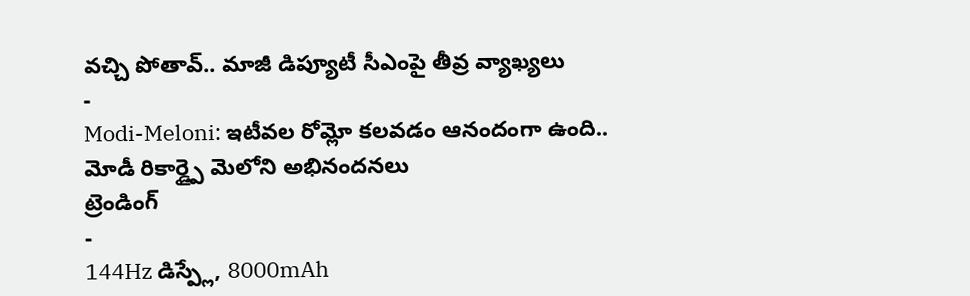వచ్చి పోతావ్.. మాజీ డిప్యూటీ సీఎంపై తీవ్ర వ్యాఖ్యలు
-
Modi-Meloni: ఇటీవల రోమ్లో కలవడం ఆనందంగా ఉంది.. మోడీ రికార్డ్పై మెలోని అభినందనలు
ట్రెండింగ్
-
144Hz డిస్ప్లే, 8000mAh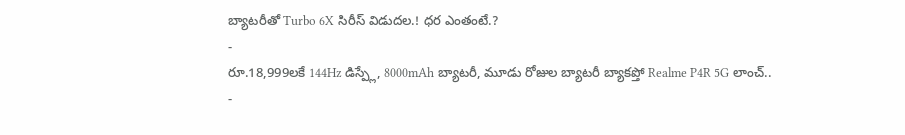బ్యాటరీతో Turbo 6X సిరీస్ విడుదల.! ధర ఎంతంటే.?
-
రూ.18,999లకే 144Hz డిస్ప్లే, 8000mAh బ్యాటరీ, మూడు రోజుల బ్యాటరీ బ్యాకప్తో Realme P4R 5G లాంచ్..
-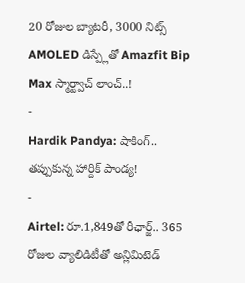20 రోజుల బ్యాటరీ, 3000 నిట్స్ AMOLED డిస్ప్లేతో Amazfit Bip Max స్మార్ట్వాచ్ లాంచ్..!
-
Hardik Pandya: షాకింగ్.. తప్పుకున్న హార్దిక్ పాండ్య!
-
Airtel: రూ.1,849తో రీఛార్జ్.. 365 రోజుల వ్యాలిడిటీతో అన్లిమిటెడ్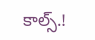కాల్స్.!